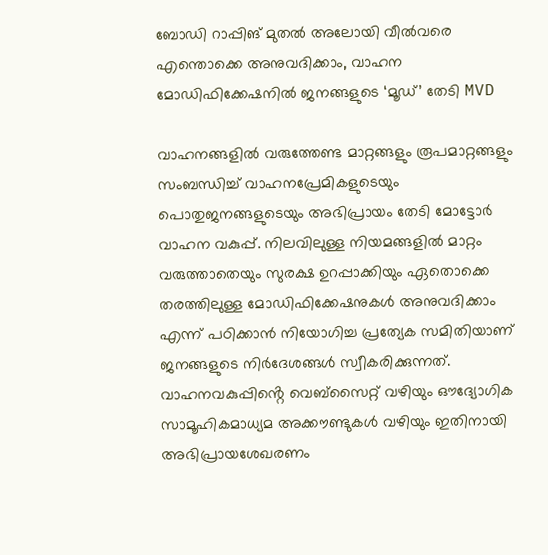ബോഡി റാപ്പിങ് മുതൽ അലോയി വീൽവരെ എന്തൊക്കെ അനുവദിക്കാം, വാഹന മോഡിഫിക്കേഷനിൽ ജനങ്ങളുടെ ‘മൂഡ്’ തേടി MVD

വാഹനങ്ങളിൽ വരുത്തേണ്ട മാറ്റങ്ങളും രൂപമാറ്റങ്ങളും സംബന്ധിച്ച് വാഹനപ്രേമികളുടെയും പൊതുജനങ്ങളുടെയും അഭിപ്രായം തേടി മോട്ടോർ വാഹന വകുപ്പ്. നിലവിലുള്ള നിയമങ്ങളിൽ മാറ്റം വരുത്താതെയും സുരക്ഷ ഉറപ്പാക്കിയും ഏതൊക്കെ തരത്തിലുള്ള മോഡിഫിക്കേഷനുകൾ അനുവദിക്കാം എന്ന് പഠിക്കാൻ നിയോഗിച്ച പ്രത്യേക സമിതിയാണ് ജനങ്ങളുടെ നിർദേശങ്ങൾ സ്വീകരിക്കുന്നത്. വാഹനവകുപ്പിൻ്റെ വെബ്സൈറ്റ് വഴിയും ഔദ്യോഗിക സാമൂഹികമാധ്യമ അക്കൗണ്ടുകൾ വഴിയും ഇതിനായി അഭിപ്രായശേഖരണം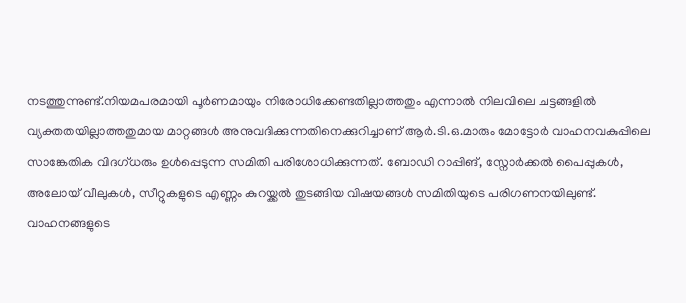നടത്തുന്നുണ്ട്.നിയമപരമായി പൂർണമായും നിരോധിക്കേണ്ടതില്ലാത്തതും എന്നാൽ നിലവിലെ ചട്ടങ്ങളിൽ വ്യക്തതയില്ലാത്തതുമായ മാറ്റങ്ങൾ അനുവദിക്കുന്നതിനെക്കുറിച്ചാണ് ആർ.ടി.ഒ.മാരും മോട്ടോർ വാഹനവകുപ്പിലെ സാങ്കേതിക വിദഗ്ധരും ഉൾപ്പെടുന്ന സമിതി പരിശോധിക്കുന്നത്. ബോഡി റാപ്പിങ്, സ്നോർക്കൽ പൈപ്പുകൾ, അലോയ് വീലുകൾ, സീറ്റുകളുടെ എണ്ണം കുറയ്ക്കൽ തുടങ്ങിയ വിഷയങ്ങൾ സമിതിയുടെ പരിഗണനയിലുണ്ട്. വാഹനങ്ങളുടെ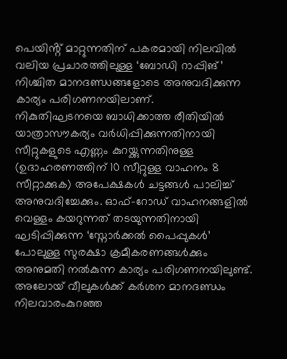പെയിൻ്റ് മാറ്റുന്നതിന് പകരമായി നിലവിൽ വലിയ പ്രചാരത്തിലുള്ള ‘ബോഡി റാപ്പിങ്’ നിശ്ചിത മാനദണ്ഡങ്ങളോടെ അനുവദിക്കുന്ന കാര്യം പരിഗണനയിലാണ്.
നികുതിഘടനയെ ബാധിക്കാത്ത രീതിയിൽ യാത്രാസൗകര്യം വർധിപ്പിക്കുന്നതിനായി സീറ്റുകളുടെ എണ്ണം കുറയ്ക്കുന്നതിനുള്ള (ഉദാഹരണത്തിന് 10 സീറ്റുള്ള വാഹനം 8 സീറ്റാക്കുക) അപേക്ഷകൾ ചട്ടങ്ങൾ പാലിച്ച് അനുവദിച്ചേക്കും. ഓഫ്-റോഡ് വാഹനങ്ങളിൽ വെള്ളം കയറുന്നത് തടയുന്നതിനായി ഘടിപ്പിക്കുന്ന ‘സ്നോർക്കൽ പൈപ്പുകൾ’ പോലുള്ള സുരക്ഷാ ക്രമീകരണങ്ങൾക്കും അനുമതി നൽകുന്ന കാര്യം പരിഗണനയിലുണ്ട്.
അലോയ് വീലുകൾക്ക് കർശന മാനദണ്ഡം
നിലവാരംകുറഞ്ഞ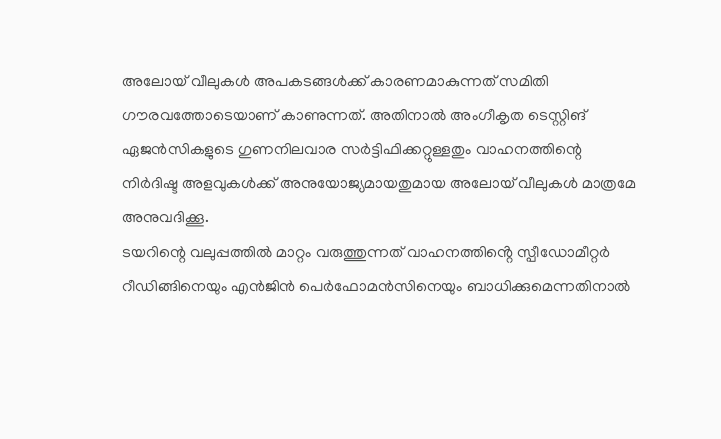അലോയ് വീലുകൾ അപകടങ്ങൾക്ക് കാരണമാകുന്നത് സമിതി ഗൗരവത്തോടെയാണ് കാണുന്നത്. അതിനാൽ അംഗീകൃത ടെസ്റ്റിങ് ഏജൻസികളുടെ ഗുണനിലവാര സർട്ടിഫിക്കറ്റുള്ളതും വാഹനത്തിന്റെ നിർദിഷ്ട അളവുകൾക്ക് അനുയോജ്യമായതുമായ അലോയ് വീലുകൾ മാത്രമേ അനുവദിക്കൂ.
ടയറിന്റെ വലുപ്പത്തിൽ മാറ്റം വരുത്തുന്നത് വാഹനത്തിൻ്റെ സ്പീഡോമീറ്റർ റീഡിങ്ങിനെയും എൻജിൻ പെർഫോമൻസിനെയും ബാധിക്കുമെന്നതിനാൽ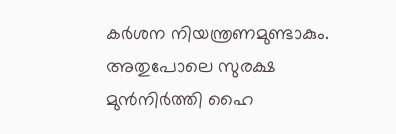കർശന നിയന്ത്രണമുണ്ടാകും. അതുപോലെ സുരക്ഷ മുൻനിർത്തി ഹൈ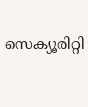സെക്യൂരിറ്റി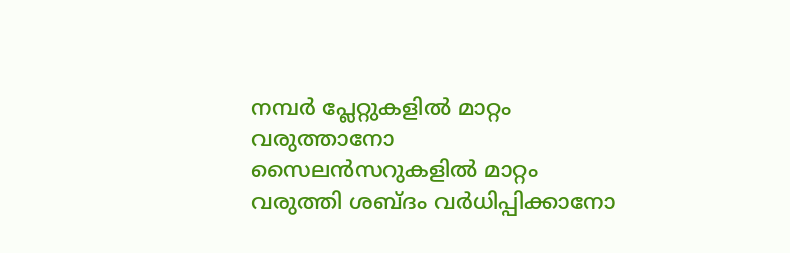നമ്പർ പ്ലേറ്റുകളിൽ മാറ്റം വരുത്താനോ സൈലൻസറുകളിൽ മാറ്റം വരുത്തി ശബ്ദം വർധിപ്പിക്കാനോ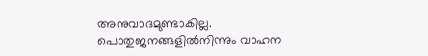അനുവാദമുണ്ടാകില്ല.
പൊതുജനങ്ങളിൽനിന്നും വാഹന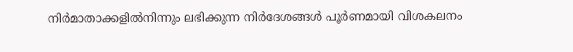നിർമാതാക്കളിൽനിന്നും ലഭിക്കുന്ന നിർദേശങ്ങൾ പൂർണമായി വിശകലനം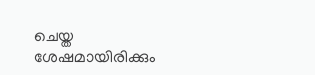ചെയ്ത ശേഷമായിരിക്കും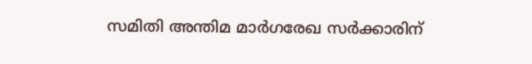സമിതി അന്തിമ മാർഗരേഖ സർക്കാരിന്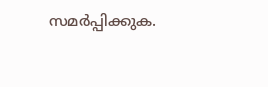സമർപ്പിക്കുക.